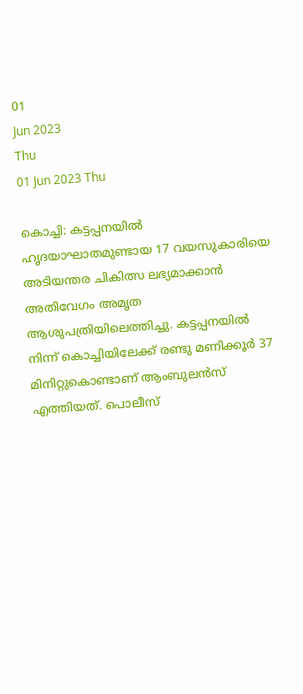01
Jun 2023
Thu
01 Jun 2023 Thu

കൊച്ചി: കട്ടപ്പനയിൽ ഹൃദയാഘാതമുണ്ടായ 17 വയസുകാരിയെ അടിയന്തര ചികിത്സ ലഭ്യമാക്കാൻ അതിവേഗം അമൃത ആശുപത്രിയിലെത്തിച്ചു. കട്ടപ്പനയിൽ നിന്ന് കൊച്ചിയിലേക്ക് രണ്ടു മണിക്കൂർ 37 മിനിറ്റുകൊണ്ടാണ് ആംബുലൻസ് എത്തിയത്. പൊലീസ്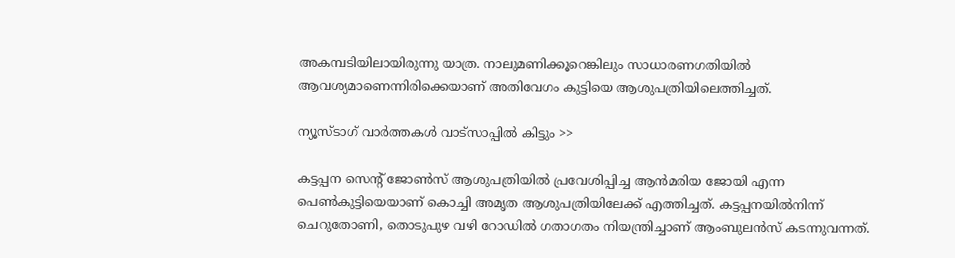അകമ്പടിയിലായിരുന്നു യാത്ര. നാലുമണിക്കൂറെങ്കിലും സാധാരണഗതിയിൽ ആവശ്യമാണെന്നിരിക്കെയാണ് അതിവേഗം കുട്ടിയെ ആശുപത്രിയിലെത്തിച്ചത്.

ന്യൂസ്ടാഗ് വാര്‍ത്തകള്‍ വാട്‌സാപ്പില്‍ കിട്ടും >>

കട്ടപ്പന സെന്‍റ് ജോൺസ് ആശുപത്രിയിൽ പ്രവേശിപ്പിച്ച ആൻമരിയ ജോയി എന്ന പെൺകുട്ടിയെയാണ് കൊച്ചി അമൃത ആശുപത്രിയിലേക്ക് എത്തിച്ചത്. കട്ടപ്പനയിൽനിന്ന് ചെറുതോണി, തൊടുപുഴ വഴി റോഡിൽ ഗതാഗതം നിയന്ത്രിച്ചാണ് ആംബുലൻസ് കടന്നുവന്നത്.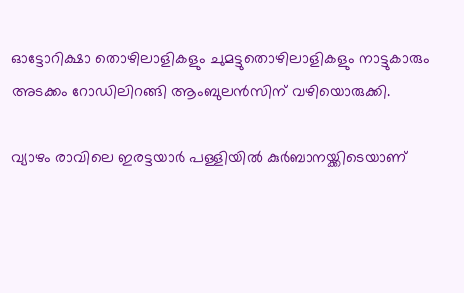ഓട്ടോറിക്ഷാ തൊഴിലാളികളും ചുമട്ടുതൊഴിലാളികളും നാട്ടുകാരും അടക്കം റോഡിലിറങ്ങി ആംബുലൻസിന് വഴിയൊരുക്കി.

വ്യാഴം രാവിലെ ഇരട്ടയാർ പള്ളിയിൽ കുർബാനയ്ക്കിടെയാണ്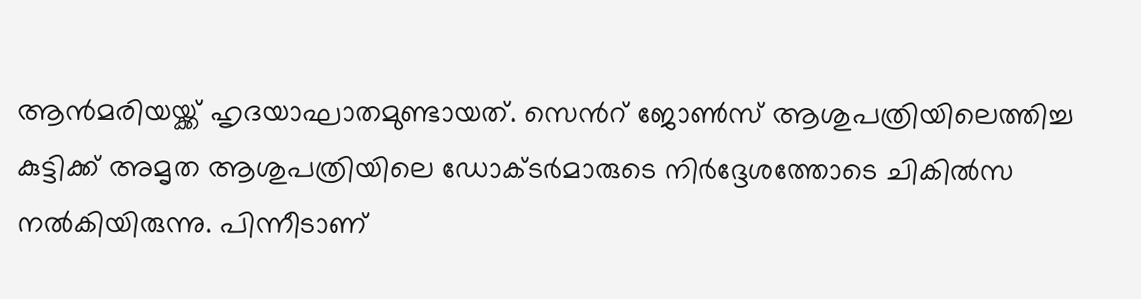ആൻമരിയയ്ക്ക് ഹൃദയാഘാതമുണ്ടായത്. സെന്‍റ് ജോൺസ് ആശുപത്രിയിലെത്തിച്ച കുട്ടിക്ക് അമൃത ആശുപത്രിയിലെ ഡോക്ടർമാരുടെ നിർദ്ദേശത്തോടെ ചികിൽസ നൽകിയിരുന്നു. പിന്നീടാണ്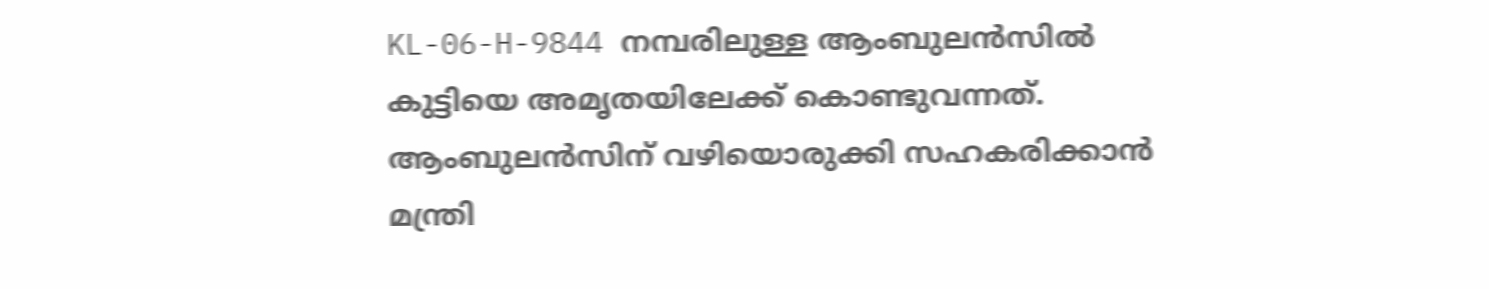KL-06-H-9844 നമ്പരിലുള്ള ആംബുലന്‍സിൽ കുട്ടിയെ അമൃതയിലേക്ക് കൊണ്ടുവന്നത്. ആംബുലൻസിന് വഴിയൊരുക്കി സഹകരിക്കാൻ മന്ത്രി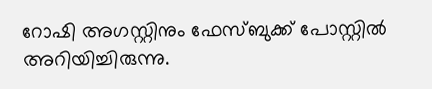റോഷി അഗസ്റ്റിനും ഫേസ്ബുക്ക് പോസ്റ്റിൽ അറിയിച്ചിരുന്നു.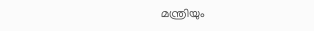മന്ത്രിയും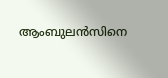ആംബുലൻസിനെ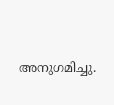അനുഗമിച്ചു.